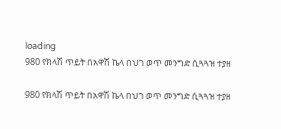loading
980 የክላሽ ጥይት በአዋሽ ኬላ በህገ ወጥ መንግድ ሲጓጓዝ ተያዘ

980 የክላሽ ጥይት በአዋሽ ኬላ በህገ ወጥ መንግድ ሲጓጓዝ ተያዘ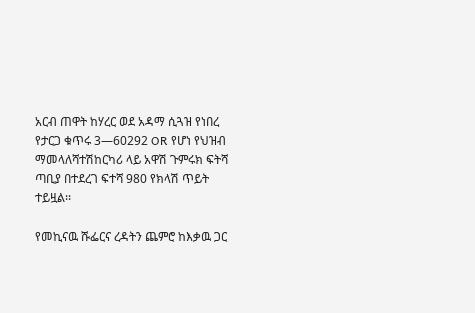አርብ ጠዋት ከሃረር ወደ አዳማ ሲጓዝ የነበረ የታርጋ ቁጥሩ 3—60292 OR የሆነ የህዝብ ማመላለሻተሽከርካሪ ላይ አዋሽ ጉምሩክ ፍትሻ ጣቢያ በተደረገ ፍተሻ 980 የክላሽ ጥይት ተይዟል፡፡

የመኪናዉ ሹፌርና ረዳትን ጨምሮ ከእቃዉ ጋር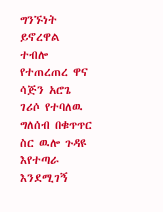ግንኙነት ይኖረዋል ተብሎ የተጠረጠረ ዋና ሳጅን አሮጌ ገሪሶ የተባለዉ ግለሰብ በቁጥጥር ስር ዉሎ ጉዳዩ እየተጣራ እንደሚገኝ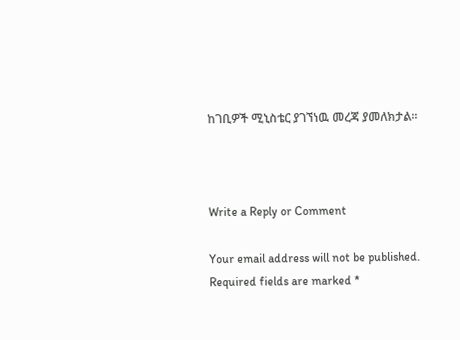ከገቢዎች ሚኒስቴር ያገኘነዉ መረጃ ያመለክታል፡፡



Write a Reply or Comment

Your email address will not be published. Required fields are marked *